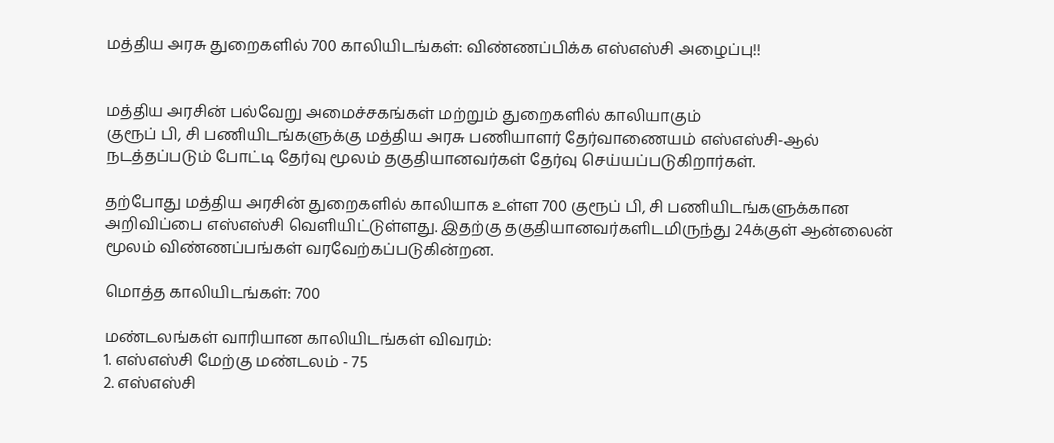மத்திய அரசு துறைகளில் 700 காலியிடங்கள்: விண்ணப்பிக்க எஸ்எஸ்சி அழைப்பு!!


மத்திய அரசின் பல்வேறு அமைச்சகங்கள் மற்றும் துறைகளில் காலியாகும்
குரூப் பி, சி பணியிடங்களுக்கு மத்திய அரசு பணியாளர் தேர்வாணையம் எஸ்எஸ்சி-ஆல் நடத்தப்படும் போட்டி தேர்வு மூலம் தகுதியானவர்கள் தேர்வு செய்யப்படுகிறார்கள்.

தற்போது மத்திய அரசின் துறைகளில் காலியாக உள்ள 700 குரூப் பி, சி பணியிடங்களுக்கான அறிவிப்பை எஸ்எஸ்சி வெளியிட்டுள்ளது. இதற்கு தகுதியானவர்களிடமிருந்து 24க்குள் ஆன்லைன் மூலம் விண்ணப்பங்கள் வரவேற்கப்படுகின்றன.

மொத்த காலியிடங்கள்: 700

மண்டலங்கள் வாரியான காலியிடங்கள் விவரம்:
1. எஸ்எஸ்சி மேற்கு மண்டலம் - 75
2. எஸ்எஸ்சி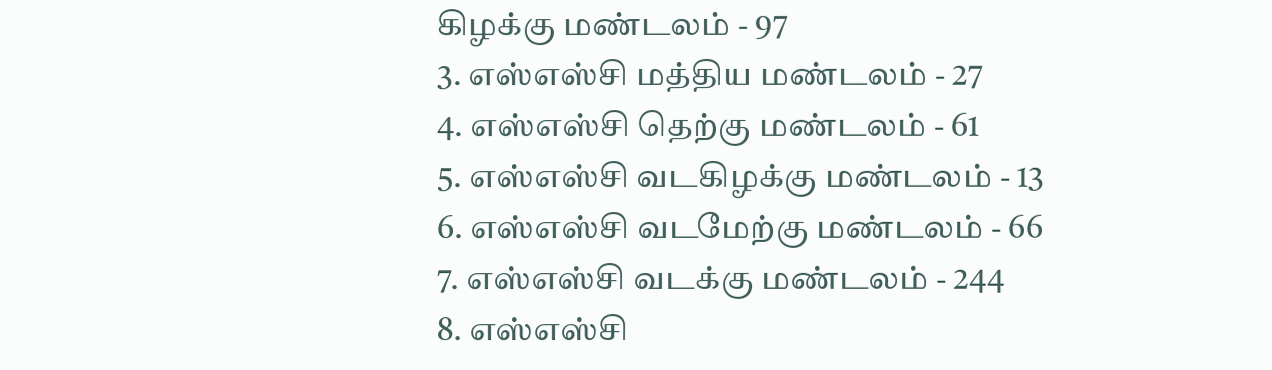கிழக்கு மண்டலம் - 97
3. எஸ்எஸ்சி மத்திய மண்டலம் - 27
4. எஸ்எஸ்சி தெற்கு மண்டலம் - 61
5. எஸ்எஸ்சி வடகிழக்கு மண்டலம் - 13
6. எஸ்எஸ்சி வடமேற்கு மண்டலம் - 66
7. எஸ்எஸ்சி வடக்கு மண்டலம் - 244
8. எஸ்எஸ்சி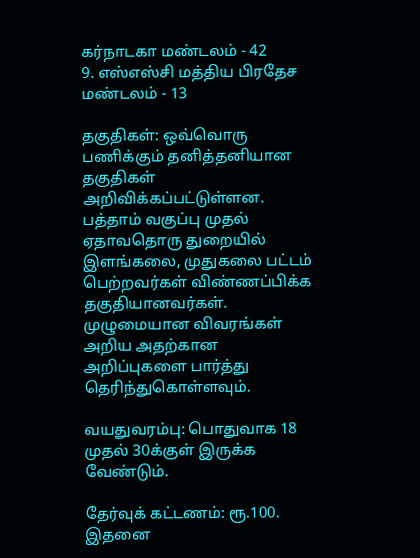கர்நாடகா மண்டலம் - 42
9. எஸ்எஸ்சி மத்திய பிரதேச மண்டலம் - 13

தகுதிகள்: ஒவ்வொரு பணிக்கும் தனித்தனியான தகுதிகள் அறிவிக்கப்பட்டுள்ளன. பத்தாம் வகுப்பு முதல் ஏதாவதொரு துறையில் இளங்கலை, முதுகலை பட்டம் பெற்றவர்கள் விண்ணப்பிக்க தகுதியானவர்கள். முழுமையான விவரங்கள் அறிய அதற்கான அறிப்புகளை பார்த்து தெரிந்துகொள்ளவும்.

வயதுவரம்பு: பொதுவாக 18 முதல் 30க்குள் இருக்க வேண்டும்.

தேர்வுக் கட்டணம்: ரூ.100. இதனை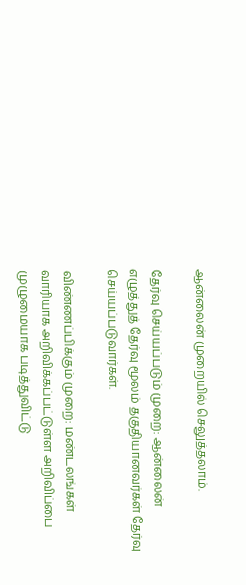ஆன்லைன் முறையில் செலுத்தலாம்.

தேர்வு செய்யப்படும் முறை: ஆன்லைன் எழுத்துத் தேர்வு மூலம் தகுதியானவர்கள் தேர்வு செய்யப்படுவார்கள்.

விண்ணப்பிக்கும் முறை: மண்டலங்கள் வாரியாக அறிவிக்கப்பட்டுள்ள அறிவிப்பை முழுமையாக படித்துவிட்டு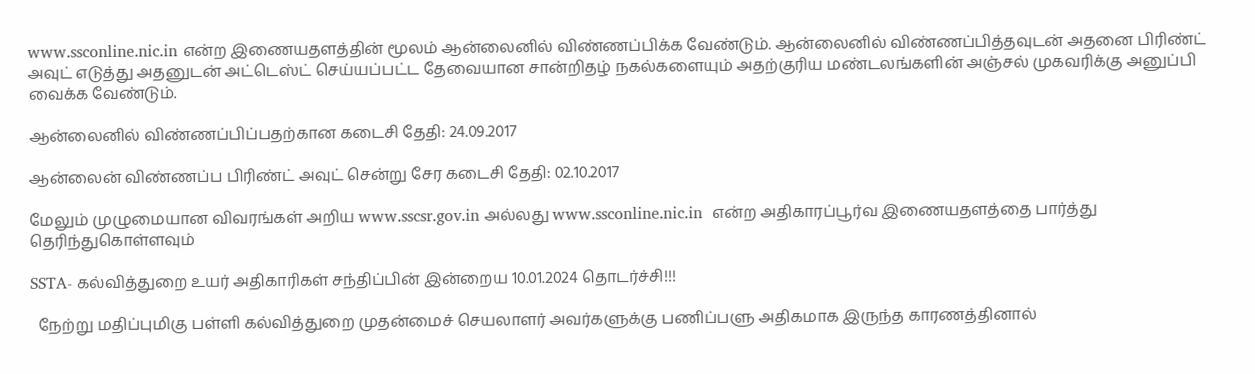www.ssconline.nic.in என்ற இணையதளத்தின் மூலம் ஆன்லைனில் விண்ணப்பிக்க வேண்டும். ஆன்லைனில் விண்ணப்பித்தவுடன் அதனை பிரிண்ட் அவுட் எடுத்து அதனுடன் அட்டெஸ்ட் செய்யப்பட்ட தேவையான சான்றிதழ் நகல்களையும் அதற்குரிய மண்டலங்களின் அஞ்சல் முகவரிக்கு அனுப்பி வைக்க வேண்டும்.

ஆன்லைனில் விண்ணப்பிப்பதற்கான கடைசி தேதி: 24.09.2017

ஆன்லைன் விண்ணப்ப பிரிண்ட் அவுட் சென்று சேர கடைசி தேதி: 02.10.2017

மேலும் முழுமையான விவரங்கள் அறிய www.sscsr.gov.in அல்லது www.ssconline.nic.in  என்ற அதிகாரப்பூர்வ இணையதளத்தை பார்த்து தெரிந்துகொள்ளவும்

SSTA- கல்வித்துறை உயர் அதிகாரிகள் சந்திப்பின் இன்றைய 10.01.2024 தொடர்ச்சி!!!

  நேற்று மதிப்புமிகு பள்ளி கல்வித்துறை முதன்மைச் செயலாளர் அவர்களுக்கு பணிப்பளு அதிகமாக இருந்த காரணத்தினால்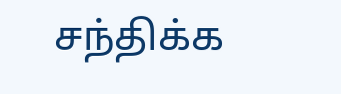சந்திக்க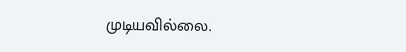முடியவில்லை.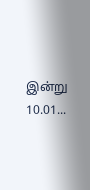இன்று 10.01...